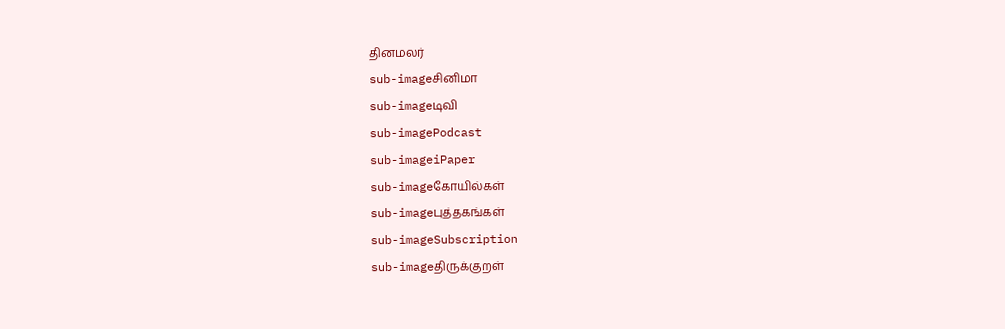தினமலர்
sub-imageசினிமா
sub-imageடிவி
sub-imagePodcast
sub-imageiPaper
sub-imageகோயில்கள்
sub-imageபுத்தகங்கள்
sub-imageSubscription
sub-imageதிருக்குறள்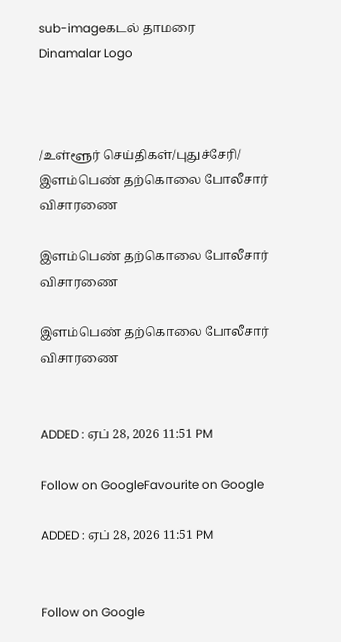sub-imageகடல் தாமரை
Dinamalar Logo



/உள்ளூர் செய்திகள்/புதுச்சேரி/ இளம்பெண் தற்கொலை போலீசார் விசாரணை

இளம்பெண் தற்கொலை போலீசார் விசாரணை

இளம்பெண் தற்கொலை போலீசார் விசாரணை


ADDED : ஏப் 28, 2026 11:51 PM

Follow on GoogleFavourite on Google

ADDED : ஏப் 28, 2026 11:51 PM


Follow on Google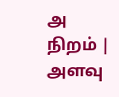அ நிறம் | அளவு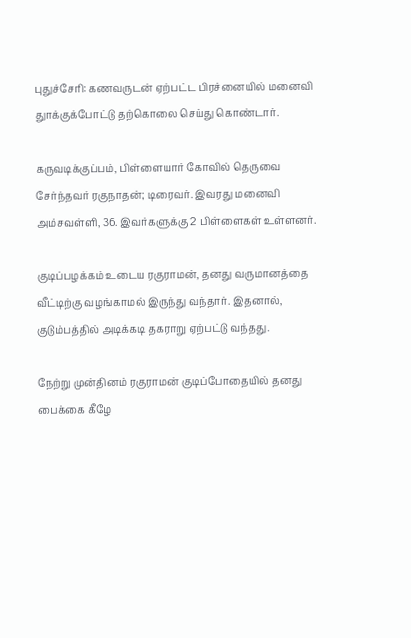புதுச்சேரி: கணவருடன் ஏற்பட்ட பிரச்னையில் மனைவி துாக்குக்போட்டு தற்கொலை செய்து கொண்டார்.

கருவடிக்குப்பம், பிள்ளையார் கோவில் தெருவை சேர்ந்தவர் ரகுநாதன்; டிரைவர். இவரது மனைவி அம்சவள்ளி, 36. இவர்களுக்கு 2 பிள்ளைகள் உள்ளனர்.

குடிப்பழக்கம் உடைய ரகுராமன், தனது வருமானத்தை வீட்டிற்கு வழங்காமல் இருந்து வந்தார். இதனால், குடும்பத்தில் அடிக்கடி தகராறு ஏற்பட்டு வந்தது.

நேற்று முன்தினம் ரகுராமன் குடிப்போதையில் தனது பைக்கை கீழே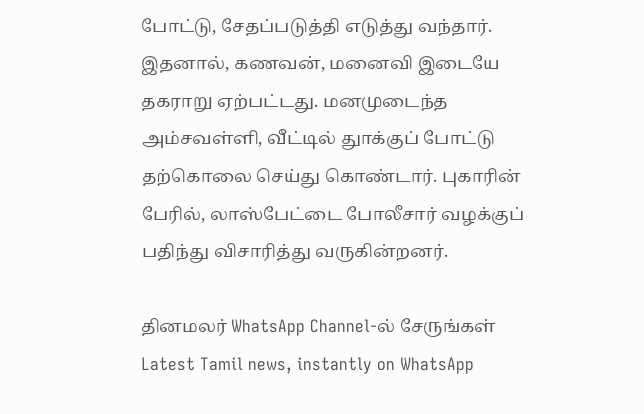போட்டு, சேதப்படுத்தி எடுத்து வந்தார். இதனால், கணவன், மனைவி இடையே தகராறு ஏற்பட்டது. மனமுடைந்த அம்சவள்ளி, வீட்டில் துாக்குப் போட்டு தற்கொலை செய்து கொண்டார். புகாரின் பேரில், லாஸ்பேட்டை போலீசார் வழக்குப் பதிந்து விசாரித்து வருகின்றனர்.

தினமலர் WhatsApp Channel-ல் சேருங்கள்
Latest Tamil news, instantly on WhatsApp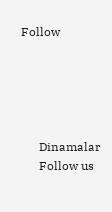Follow





      Dinamalar
      Follow us